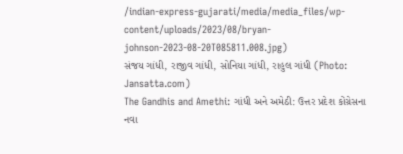/indian-express-gujarati/media/media_files/wp-content/uploads/2023/08/bryan-johnson-2023-08-20T085811.008.jpg)
સંજય ગાંધી, રાજીવ ગાંધી, સોનિયા ગાંધી, રાહુલ ગાંધી (Photo: Jansatta.com)
The Gandhis and Amethi: ગાંધી અને અમેઠી: ઉત્તર પ્રદેશ કોંગ્રેસના નવા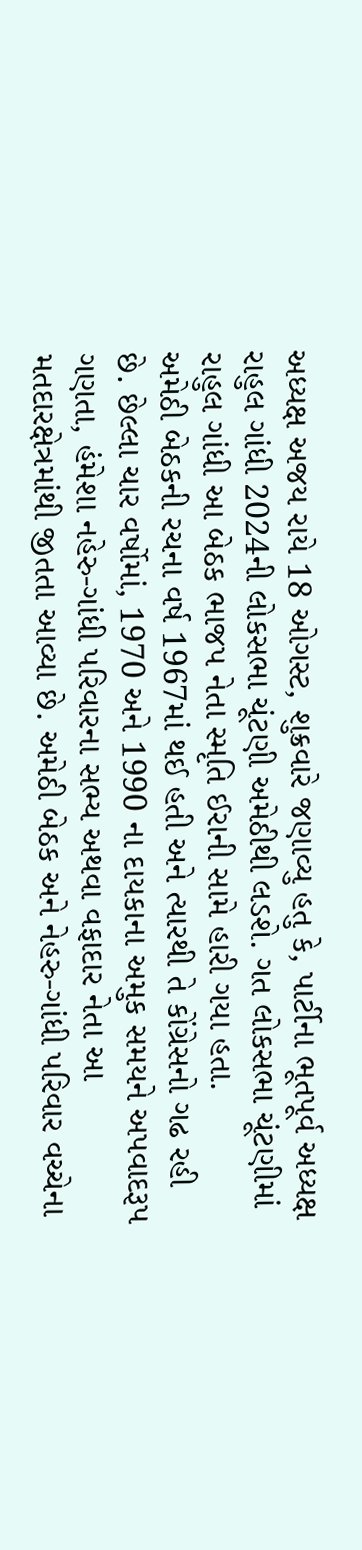અધ્યક્ષ અજય રાયે 18 ઓગસ્ટ, શુક્રવારે જણાવ્યુ હતુ કે, પાર્ટીના ભૂતપૂર્વ અધ્યક્ષ રાહુલ ગાંધી 2024ની લોકસભા ચૂંટણી અમેઠીથી લડશે. ગત લોકસભા ચૂંટણીમાં રાહુલ ગાંધી આ બેઠક ભાજપ નેતા સ્મૃતિ ઈરાની સામે હારી ગયા હતા.
અમેઠી બેઠકની રચના વર્ષ 1967માં થઈ હતી અને ત્યારથી તે કોંગ્રેસનો ગઢ રહી છે. છેલ્લા ચાર વર્ષોમાં, 1970 અને 1990 ના દાયકાના અમુક સમયને અપવાદરૂપ ગણતા, હંમેશા નહેરુ-ગાંધી પરિવારના સભ્ય અથવા વફાદાર નેતા આ મતદારક્ષેત્રમાંથી જીતતા આવ્યા છે. અમેઠી બેઠક અને નેહરુ-ગાંધી પરિવાર વચ્ચેના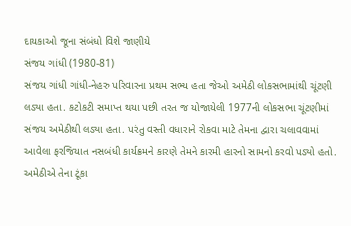દાયકાઓ જૂના સંબંધો વિશે જાણીયે
સંજય ગાંધી (1980-81)
સંજય ગાંધી ગાંધી-નેહરુ પરિવારના પ્રથમ સભ્ય હતા જેઓ અમેઠી લોકસભામાંથી ચૂંટણી લડ્યા હતા. કટોકટી સમાપ્ત થયા પછી તરત જ યોજાયેલી 1977ની લોકસભા ચૂંટણીમાં સંજય અમેઠીથી લડ્યા હતા. પરંતુ વસ્તી વધારાને રોકવા માટે તેમના દ્વારા ચલાવવામાં આવેલા ફરજિયાત નસબંધી કાર્યક્રમને કારણે તેમને કારમી હારનો સામનો કરવો પડ્યો હતો. અમેઠીએ તેના ટૂંકા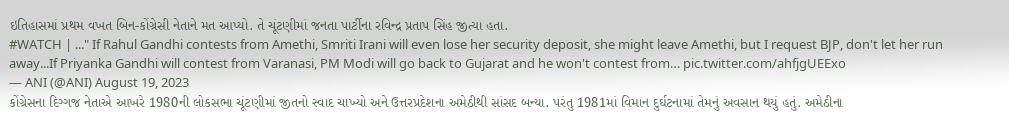ઇતિહાસમાં પ્રથમ વખત બિન-કોંગ્રેસી નેતાને મત આપ્યો. તે ચૂંટણીમાં જનતા પાર્ટીના રવિન્દ્ર પ્રતાપ સિંહ જીત્યા હતા.
#WATCH | ..." If Rahul Gandhi contests from Amethi, Smriti Irani will even lose her security deposit, she might leave Amethi, but I request BJP, don't let her run away...If Priyanka Gandhi will contest from Varanasi, PM Modi will go back to Gujarat and he won't contest from… pic.twitter.com/ahfjgUEExo
— ANI (@ANI) August 19, 2023
કોંગ્રેસના દિગ્ગજ નેતાએ આખરે 1980ની લોકસભા ચૂંટણીમાં જીતનો સ્વાદ ચાખ્યો અને ઉત્તરપ્રદેશના અમેઠીથી સાંસદ બન્યા. પરંતુ 1981માં વિમાન દુર્ઘટનામાં તેમનું અવસાન થયું હતું. અમેઠીના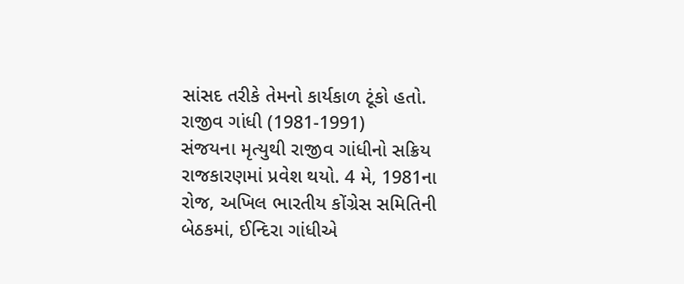સાંસદ તરીકે તેમનો કાર્યકાળ ટૂંકો હતો.
રાજીવ ગાંધી (1981-1991)
સંજયના મૃત્યુથી રાજીવ ગાંધીનો સક્રિય રાજકારણમાં પ્રવેશ થયો. 4 મે, 1981ના રોજ, અખિલ ભારતીય કોંગ્રેસ સમિતિની બેઠકમાં, ઈન્દિરા ગાંધીએ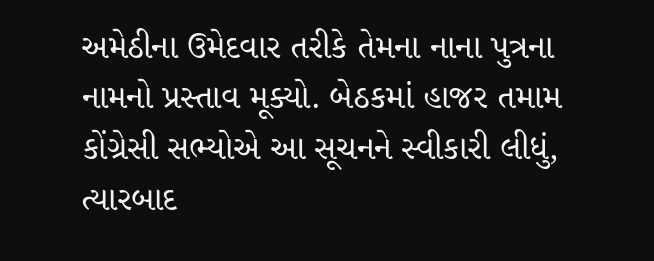અમેઠીના ઉમેદવાર તરીકે તેમના નાના પુત્રના નામનો પ્રસ્તાવ મૂક્યો. બેઠકમાં હાજર તમામ કોંગ્રેસી સભ્યોએ આ સૂચનને સ્વીકારી લીધું, ત્યારબાદ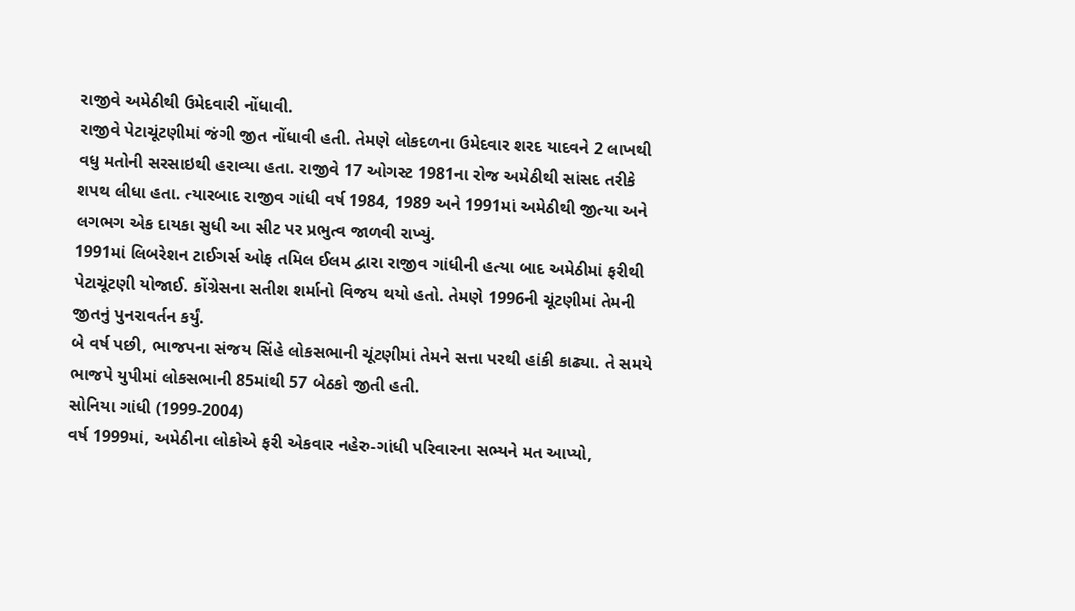રાજીવે અમેઠીથી ઉમેદવારી નોંધાવી.
રાજીવે પેટાચૂંટણીમાં જંગી જીત નોંધાવી હતી. તેમણે લોકદળના ઉમેદવાર શરદ યાદવને 2 લાખથી વધુ મતોની સરસાઇથી હરાવ્યા હતા. રાજીવે 17 ઓગસ્ટ 1981ના રોજ અમેઠીથી સાંસદ તરીકે શપથ લીધા હતા. ત્યારબાદ રાજીવ ગાંધી વર્ષ 1984, 1989 અને 1991માં અમેઠીથી જીત્યા અને લગભગ એક દાયકા સુધી આ સીટ પર પ્રભુત્વ જાળવી રાખ્યું.
1991માં લિબરેશન ટાઈગર્સ ઓફ તમિલ ઈલમ દ્વારા રાજીવ ગાંધીની હત્યા બાદ અમેઠીમાં ફરીથી પેટાચૂંટણી યોજાઈ. કોંગ્રેસના સતીશ શર્માનો વિજય થયો હતો. તેમણે 1996ની ચૂંટણીમાં તેમની જીતનું પુનરાવર્તન કર્યું.
બે વર્ષ પછી, ભાજપના સંજય સિંહે લોકસભાની ચૂંટણીમાં તેમને સત્તા પરથી હાંકી કાઢ્યા. તે સમયે ભાજપે યુપીમાં લોકસભાની 85માંથી 57 બેઠકો જીતી હતી.
સોનિયા ગાંધી (1999-2004)
વર્ષ 1999માં, અમેઠીના લોકોએ ફરી એકવાર નહેરુ-ગાંધી પરિવારના સભ્યને મત આપ્યો,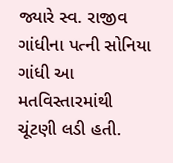જ્યારે સ્વ. રાજીવ ગાંધીના પત્ની સોનિયા ગાંધી આ મતવિસ્તારમાંથી ચૂંટણી લડી હતી.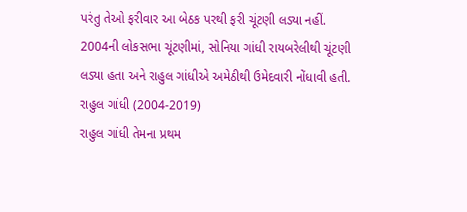પરંતુ તેઓ ફરીવાર આ બેઠક પરથી ફરી ચૂંટણી લડ્યા નહીં. 2004ની લોકસભા ચૂંટણીમાં, સોનિયા ગાંધી રાયબરેલીથી ચૂંટણી લડ્યા હતા અને રાહુલ ગાંધીએ અમેઠીથી ઉમેદવારી નોંધાવી હતી.
રાહુલ ગાંધી (2004-2019)
રાહુલ ગાંધી તેમના પ્રથમ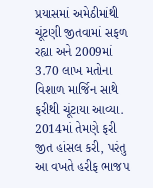પ્રયાસમાં અમેઠીમાંથી ચૂંટણી જીતવામાં સફળ રહ્યા અને 2009માં 3.70 લાખ મતોના વિશાળ માર્જિન સાથે ફરીથી ચૂંટાયા આવ્યા. 2014માં તેમણે ફરી જીત હાંસલ કરી, પરંતુ આ વખતે હરીફ ભાજપ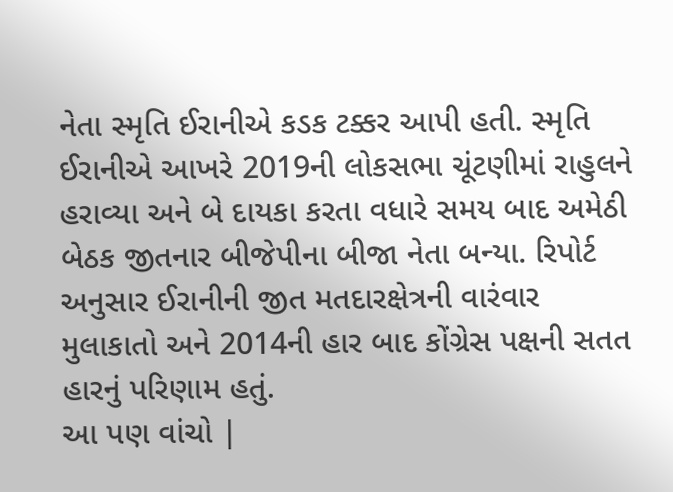નેતા સ્મૃતિ ઈરાનીએ કડક ટક્કર આપી હતી. સ્મૃતિ ઈરાનીએ આખરે 2019ની લોકસભા ચૂંટણીમાં રાહુલને હરાવ્યા અને બે દાયકા કરતા વધારે સમય બાદ અમેઠી બેઠક જીતનાર બીજેપીના બીજા નેતા બન્યા. રિપોર્ટ અનુસાર ઈરાનીની જીત મતદારક્ષેત્રની વારંવાર મુલાકાતો અને 2014ની હાર બાદ કોંગ્રેસ પક્ષની સતત હારનું પરિણામ હતું.
આ પણ વાંચો |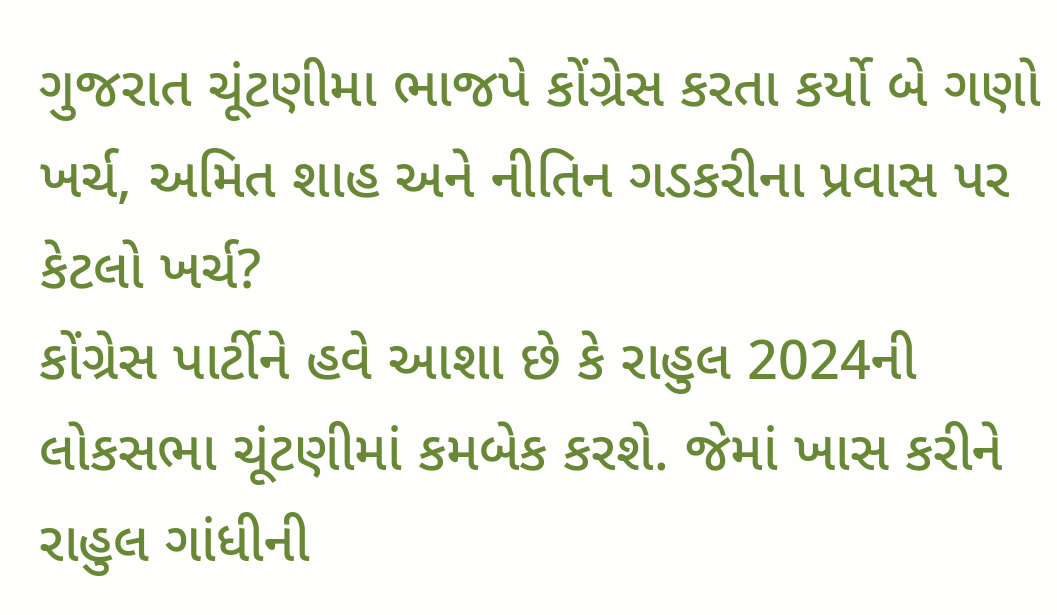ગુજરાત ચૂંટણીમા ભાજપે કોંગ્રેસ કરતા કર્યો બે ગણો ખર્ચ, અમિત શાહ અને નીતિન ગડકરીના પ્રવાસ પર કેટલો ખર્ચ?
કોંગ્રેસ પાર્ટીને હવે આશા છે કે રાહુલ 2024ની લોકસભા ચૂંટણીમાં કમબેક કરશે. જેમાં ખાસ કરીને રાહુલ ગાંધીની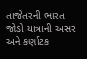તાજેતરની ભારત જોડો યાત્રાની અસર અને કર્ણાટક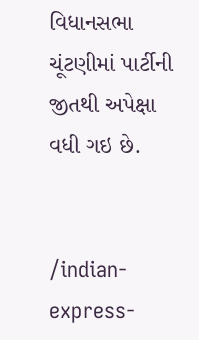વિધાનસભા ચૂંટણીમાં પાર્ટીની જીતથી અપેક્ષા વધી ગઇ છે.


/indian-express-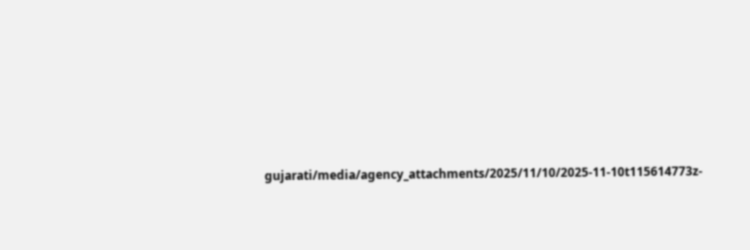gujarati/media/agency_attachments/2025/11/10/2025-11-10t115614773z-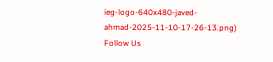ieg-logo-640x480-javed-ahmad-2025-11-10-17-26-13.png)
Follow Us